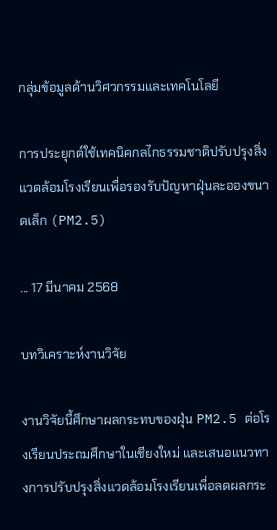กลุ่มข้อมูลด้านวิศวกรรมและเทคโนโลยี

การประยุกต์ใช้เทคนิคกลไกธรรมชาติปรับปรุงสิ่งแวดล้อมโรงเรียนเพื่อรองรับปัญหาฝุ่นละอองขนาดเล็ก (PM2.5)

... 17 มีนาคม 2568

บทวิเคราะห์งานวิจัย

งานวิจัยนี้ศึกษาผลกระทบของฝุ่น PM2.5 ต่อโรงเรียนประถมศึกษาในเชียงใหม่ และเสนอแนวทางการปรับปรุงสิ่งแวดล้อมโรงเรียนเพื่อลดผลกระ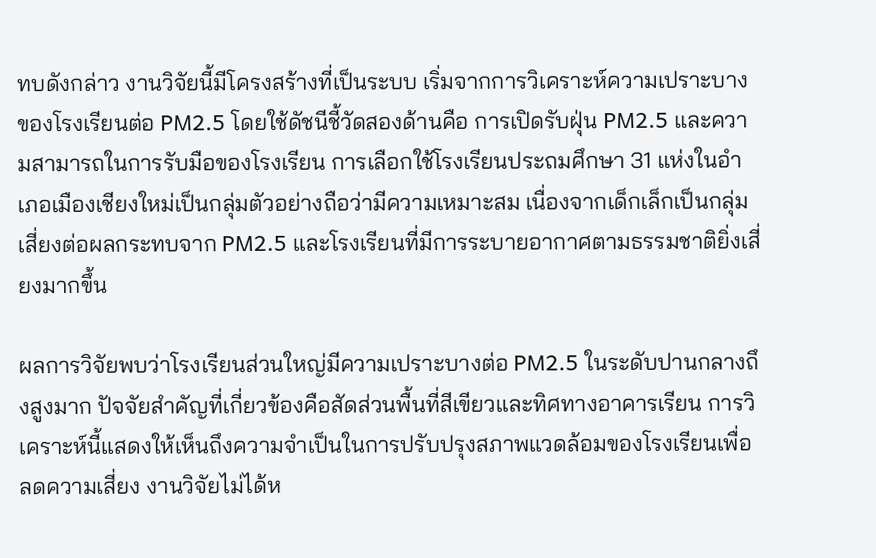ทบดังกล่าว งานวิจัยนี้มีโครงสร้างที่เป็นระบบ เริ่มจากการวิเคราะห์ความเปราะบางของโรงเรียนต่อ PM2.5 โดยใช้ดัชนีชี้วัดสองด้านคือ การเปิดรับฝุ่น PM2.5 และความสามารถในการรับมือของโรงเรียน การเลือกใช้โรงเรียนประถมศึกษา 31 แห่งในอำเภอเมืองเชียงใหม่เป็นกลุ่มตัวอย่างถือว่ามีความเหมาะสม เนื่องจากเด็กเล็กเป็นกลุ่มเสี่ยงต่อผลกระทบจาก PM2.5 และโรงเรียนที่มีการระบายอากาศตามธรรมชาติยิ่งเสี่ยงมากขึ้น

ผลการวิจัยพบว่าโรงเรียนส่วนใหญ่มีความเปราะบางต่อ PM2.5 ในระดับปานกลางถึงสูงมาก ปัจจัยสำคัญที่เกี่ยวข้องคือสัดส่วนพื้นที่สีเขียวและทิศทางอาคารเรียน การวิเคราะห์นี้แสดงให้เห็นถึงความจำเป็นในการปรับปรุงสภาพแวดล้อมของโรงเรียนเพื่อลดความเสี่ยง งานวิจัยไม่ได้ห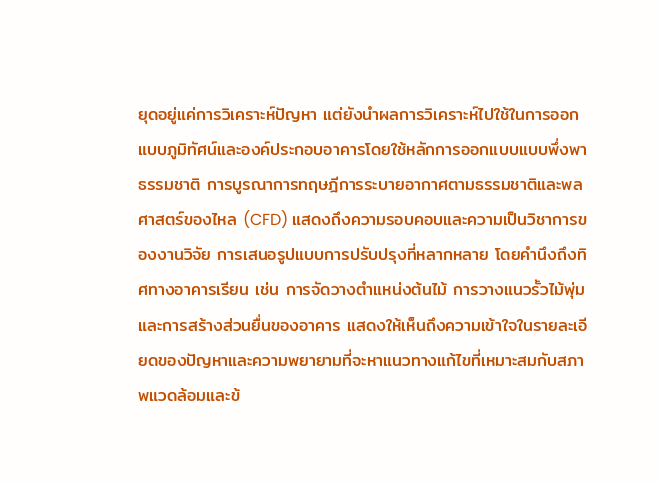ยุดอยู่แค่การวิเคราะห์ปัญหา แต่ยังนำผลการวิเคราะห์ไปใช้ในการออกแบบภูมิทัศน์และองค์ประกอบอาคารโดยใช้หลักการออกแบบแบบพึ่งพาธรรมชาติ การบูรณาการทฤษฎีการระบายอากาศตามธรรมชาติและพลศาสตร์ของไหล (CFD) แสดงถึงความรอบคอบและความเป็นวิชาการของงานวิจัย การเสนอรูปแบบการปรับปรุงที่หลากหลาย โดยคำนึงถึงทิศทางอาคารเรียน เช่น การจัดวางตำแหน่งต้นไม้ การวางแนวรั้วไม้พุ่ม และการสร้างส่วนยื่นของอาคาร แสดงให้เห็นถึงความเข้าใจในรายละเอียดของปัญหาและความพยายามที่จะหาแนวทางแก้ไขที่เหมาะสมกับสภาพแวดล้อมและข้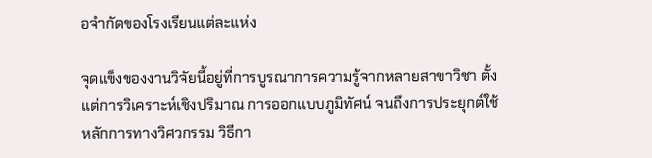อจำกัดของโรงเรียนแต่ละแห่ง

จุดแข็งของงานวิจัยนี้อยู่ที่การบูรณาการความรู้จากหลายสาขาวิชา ตั้งแต่การวิเคราะห์เชิงปริมาณ การออกแบบภูมิทัศน์ จนถึงการประยุกต์ใช้หลักการทางวิศวกรรม วิธีกา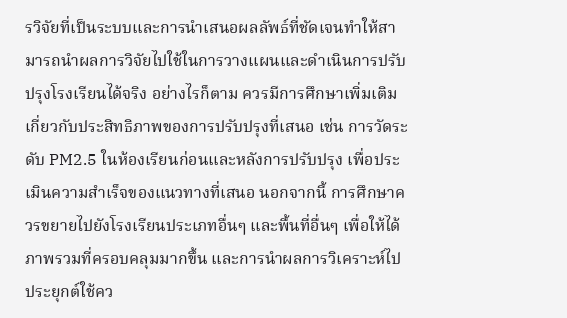รวิจัยที่เป็นระบบและการนำเสนอผลลัพธ์ที่ชัดเจนทำให้สามารถนำผลการวิจัยไปใช้ในการวางแผนและดำเนินการปรับปรุงโรงเรียนได้จริง อย่างไรก็ตาม ควรมีการศึกษาเพิ่มเติมเกี่ยวกับประสิทธิภาพของการปรับปรุงที่เสนอ เช่น การวัดระดับ PM2.5 ในห้องเรียนก่อนและหลังการปรับปรุง เพื่อประเมินความสำเร็จของแนวทางที่เสนอ นอกจากนี้ การศึกษาควรขยายไปยังโรงเรียนประเภทอื่นๆ และพื้นที่อื่นๆ เพื่อให้ได้ภาพรวมที่ครอบคลุมมากขึ้น และการนำผลการวิเคราะห์ไปประยุกต์ใช้คว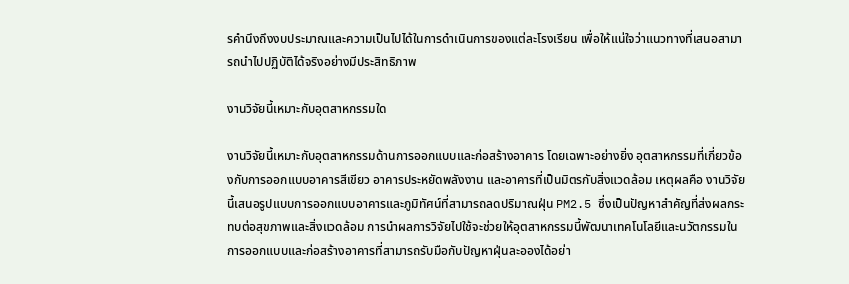รคำนึงถึงงบประมาณและความเป็นไปได้ในการดำเนินการของแต่ละโรงเรียน เพื่อให้แน่ใจว่าแนวทางที่เสนอสามารถนำไปปฏิบัติได้จริงอย่างมีประสิทธิภาพ

งานวิจัยนี้เหมาะกับอุตสาหกรรมใด

งานวิจัยนี้เหมาะกับอุตสาหกรรมด้านการออกแบบและก่อสร้างอาคาร โดยเฉพาะอย่างยิ่ง อุตสาหกรรมที่เกี่ยวข้องกับการออกแบบอาคารสีเขียว อาคารประหยัดพลังงาน และอาคารที่เป็นมิตรกับสิ่งแวดล้อม เหตุผลคือ งานวิจัยนี้เสนอรูปแบบการออกแบบอาคารและภูมิทัศน์ที่สามารถลดปริมาณฝุ่น PM2.5 ซึ่งเป็นปัญหาสำคัญที่ส่งผลกระทบต่อสุขภาพและสิ่งแวดล้อม การนำผลการวิจัยไปใช้จะช่วยให้อุตสาหกรรมนี้พัฒนาเทคโนโลยีและนวัตกรรมในการออกแบบและก่อสร้างอาคารที่สามารถรับมือกับปัญหาฝุ่นละอองได้อย่า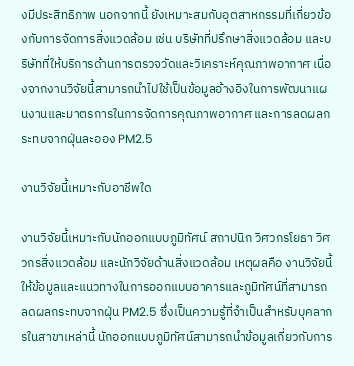งมีประสิทธิภาพ นอกจากนี้ ยังเหมาะสมกับอุตสาหกรรมที่เกี่ยวข้องกับการจัดการสิ่งแวดล้อม เช่น บริษัทที่ปรึกษาสิ่งแวดล้อม และบริษัทที่ให้บริการด้านการตรวจวัดและวิเคราะห์คุณภาพอากาศ เนื่องจากงานวิจัยนี้สามารถนำไปใช้เป็นข้อมูลอ้างอิงในการพัฒนาแผนงานและมาตรการในการจัดการคุณภาพอากาศ และการลดผลกระทบจากฝุ่นละออง PM2.5

งานวิจัยนี้เหมาะกับอาชีพใด

งานวิจัยนี้เหมาะกับนักออกแบบภูมิทัศน์ สถาปนิก วิศวกรโยธา วิศวกรสิ่งแวดล้อม และนักวิจัยด้านสิ่งแวดล้อม เหตุผลคือ งานวิจัยนี้ให้ข้อมูลและแนวทางในการออกแบบอาคารและภูมิทัศน์ที่สามารถลดผลกระทบจากฝุ่น PM2.5 ซึ่งเป็นความรู้ที่จำเป็นสำหรับบุคลากรในสาขาเหล่านี้ นักออกแบบภูมิทัศน์สามารถนำข้อมูลเกี่ยวกับการ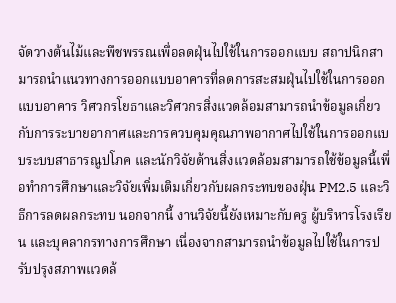จัดวางต้นไม้และพืชพรรณเพื่อลดฝุ่นไปใช้ในการออกแบบ สถาปนิกสามารถนำแนวทางการออกแบบอาคารที่ลดการสะสมฝุ่นไปใช้ในการออกแบบอาคาร วิศวกรโยธาและวิศวกรสิ่งแวดล้อมสามารถนำข้อมูลเกี่ยวกับการระบายอากาศและการควบคุมคุณภาพอากาศไปใช้ในการออกแบบระบบสาธารณูปโภค และนักวิจัยด้านสิ่งแวดล้อมสามารถใช้ข้อมูลนี้เพื่อทำการศึกษาและวิจัยเพิ่มเติมเกี่ยวกับผลกระทบของฝุ่น PM2.5 และวิธีการลดผลกระทบ นอกจากนี้ งานวิจัยนี้ยังเหมาะกับครู ผู้บริหารโรงเรียน และบุคลากรทางการศึกษา เนื่องจากสามารถนำข้อมูลไปใช้ในการปรับปรุงสภาพแวดล้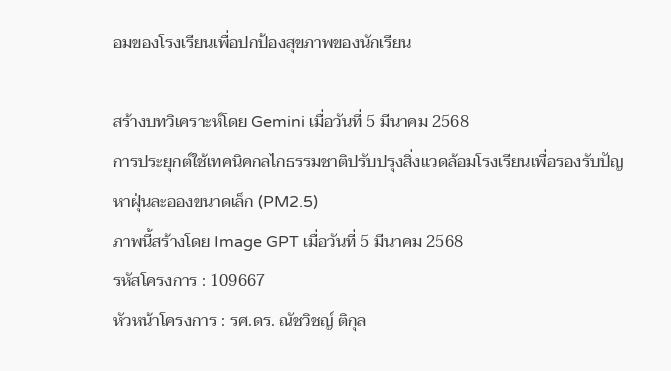อมของโรงเรียนเพื่อปกป้องสุขภาพของนักเรียน

สร้างบทวิเคราะห์โดย Gemini เมื่อวันที่ 5 มีนาคม 2568
การประยุกต์ใช้เทคนิคกลไกธรรมชาติปรับปรุงสิ่งแวดล้อมโรงเรียนเพื่อรองรับปัญหาฝุ่นละอองขนาดเล็ก (PM2.5)
ภาพนี้สร้างโดย Image GPT เมื่อวันที่ 5 มีนาคม 2568
รหัสโครงการ : 109667
หัวหน้าโครงการ : รศ.ดร. ณัชวิชญ์ ติกุล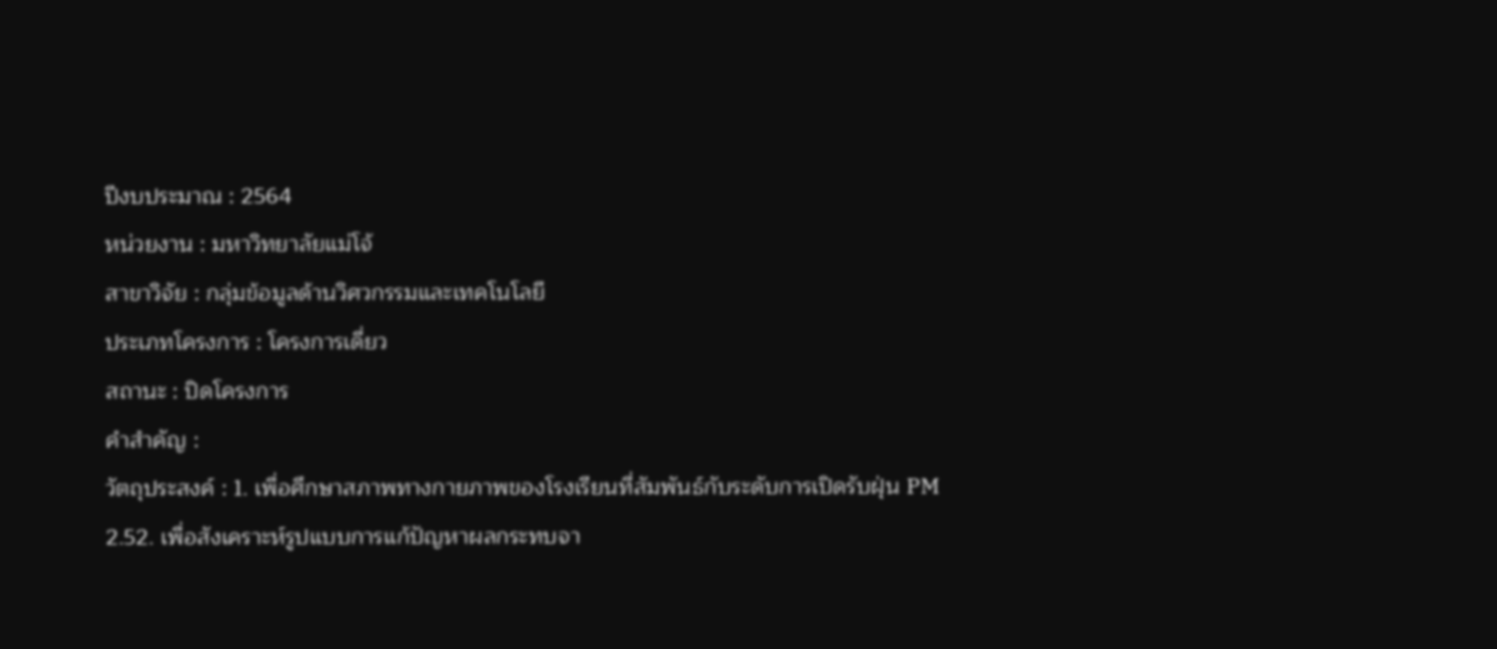ปีงบประมาณ : 2564
หน่วยงาน : มหาวิทยาลัยแม่โจ้
สาขาวิจัย : กลุ่มข้อมูลด้านวิศวกรรมและเทคโนโลยี
ประเภทโครงการ : โครงการเดี่ยว
สถานะ : ปิดโครงการ
คำสำคัญ :
วัตถุประสงค์ : 1. เพื่อศึกษาสภาพทางกายภาพของโรงเรียนที่สัมพันธ์กับระดับการเปิดรับฝุ่น PM 2.52. เพื่อสังเคราะห์รูปแบบการแก้ปัญหาผลกระทบจา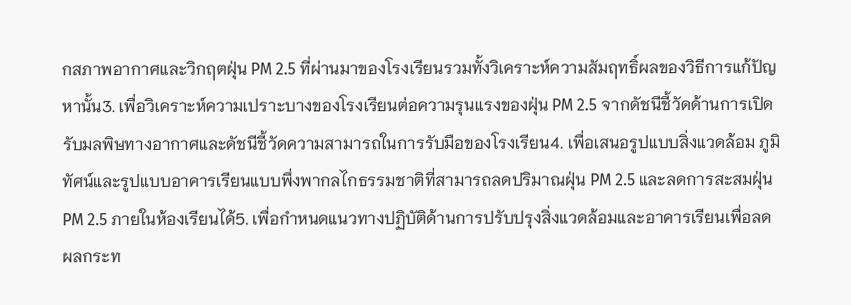กสภาพอากาศและวิกฤตฝุ่น PM 2.5 ที่ผ่านมาของโรงเรียนรวมทั้งวิเคราะห์ความสัมฤทธิ์ผลของวิธีการแก้ปัญหานั้น3. เพื่อวิเคราะห์ความเปราะบางของโรงเรียนต่อความรุนแรงของฝุ่น PM 2.5 จากดัชนีชี้วัดด้านการเปิดรับมลพิษทางอากาศและดัชนีชี้วัดความสามารถในการรับมือของโรงเรียน4. เพื่อเสนอรูปแบบสิ่งแวดล้อม ภูมิทัศน์และรูปแบบอาคารเรียนแบบพึ่งพากลไกธรรมชาติที่สามารถลดปริมาณฝุ่น PM 2.5 และลดการสะสมฝุ่น PM 2.5 ภายในห้องเรียนได้5. เพื่อกำหนดแนวทางปฏิบัติด้านการปรับปรุงสิ่งแวดล้อมและอาคารเรียนเพื่อลดผลกระท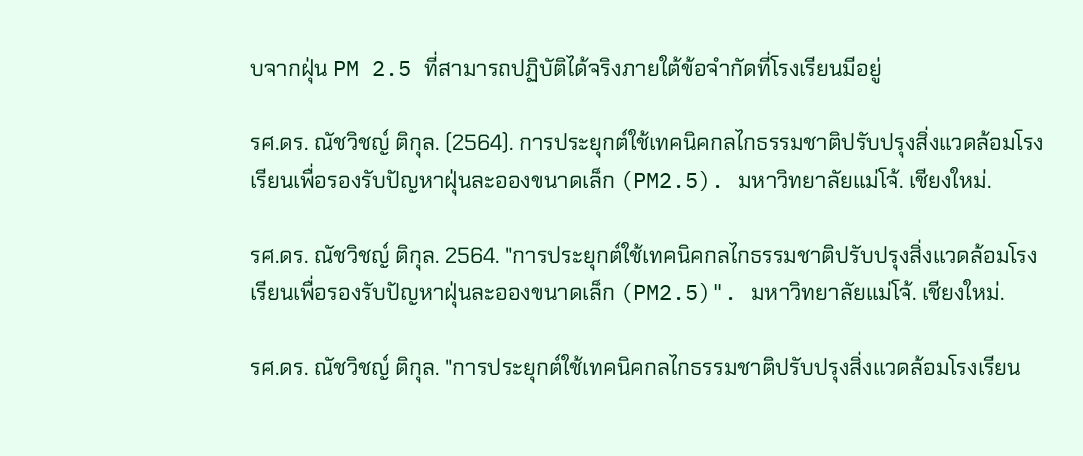บจากฝุ่น PM 2.5 ที่สามารถปฏิบัติได้จริงภายใต้ข้อจำกัดที่โรงเรียนมีอยู่

รศ.ดร. ณัชวิชญ์ ติกุล. (2564). การประยุกต์ใช้เทคนิคกลไกธรรมชาติปรับปรุงสิ่งแวดล้อมโรงเรียนเพื่อรองรับปัญหาฝุ่นละอองขนาดเล็ก (PM2.5). มหาวิทยาลัยแม่โจ้. เชียงใหม่.

รศ.ดร. ณัชวิชญ์ ติกุล. 2564. "การประยุกต์ใช้เทคนิคกลไกธรรมชาติปรับปรุงสิ่งแวดล้อมโรงเรียนเพื่อรองรับปัญหาฝุ่นละอองขนาดเล็ก (PM2.5)". มหาวิทยาลัยแม่โจ้. เชียงใหม่.

รศ.ดร. ณัชวิชญ์ ติกุล. "การประยุกต์ใช้เทคนิคกลไกธรรมชาติปรับปรุงสิ่งแวดล้อมโรงเรียน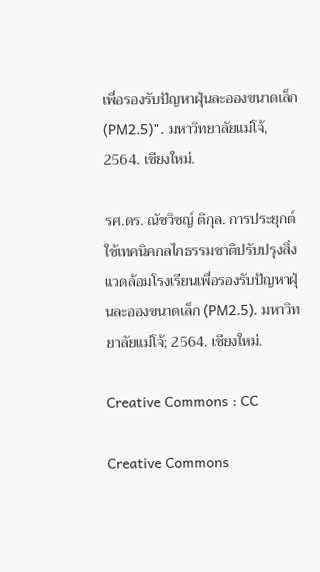เพื่อรองรับปัญหาฝุ่นละอองขนาดเล็ก (PM2.5)". มหาวิทยาลัยแม่โจ้, 2564. เชียงใหม่.

รศ.ดร. ณัชวิชญ์ ติกุล. การประยุกต์ใช้เทคนิคกลไกธรรมชาติปรับปรุงสิ่งแวดล้อมโรงเรียนเพื่อรองรับปัญหาฝุ่นละอองขนาดเล็ก (PM2.5). มหาวิทยาลัยแม่โจ้; 2564. เชียงใหม่.

Creative Commons : CC

Creative Commons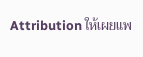Attribution ให้เผยแพ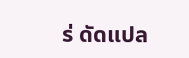ร่ ดัดแปล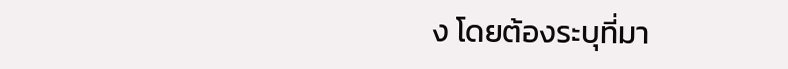ง โดยต้องระบุที่มา